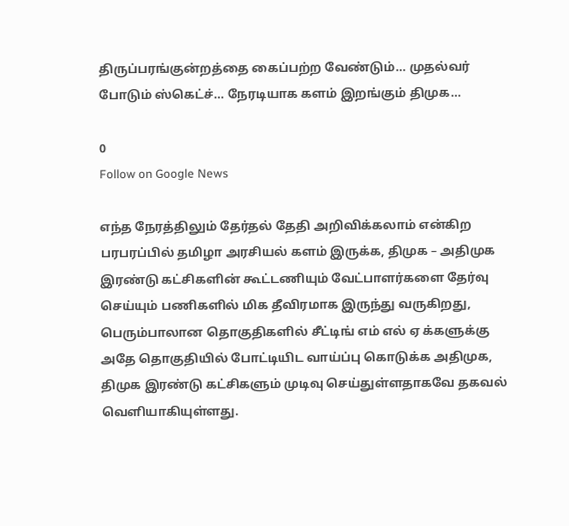திருப்பரங்குன்றத்தை கைப்பற்ற வேண்டும்… முதல்வர் போடும் ஸ்கெட்ச்… நேரடியாக களம் இறங்கும் திமுக…

0
Follow on Google News

எந்த நேரத்திலும் தேர்தல் தேதி அறிவிக்கலாம் என்கிற பரபரப்பில் தமிழா அரசியல் களம் இருக்க, திமுக – அதிமுக இரண்டு கட்சிகளின் கூட்டணியும் வேட்பாளர்களை தேர்வு செய்யும் பணிகளில் மிக தீவிரமாக இருந்து வருகிறது, பெரும்பாலான தொகுதிகளில் சீட்டிங் எம் எல் ஏ க்களுக்கு அதே தொகுதியில் போட்டியிட வாய்ப்பு கொடுக்க அதிமுக, திமுக இரண்டு கட்சிகளும் முடிவு செய்துள்ளதாகவே தகவல் வெளியாகியுள்ளது.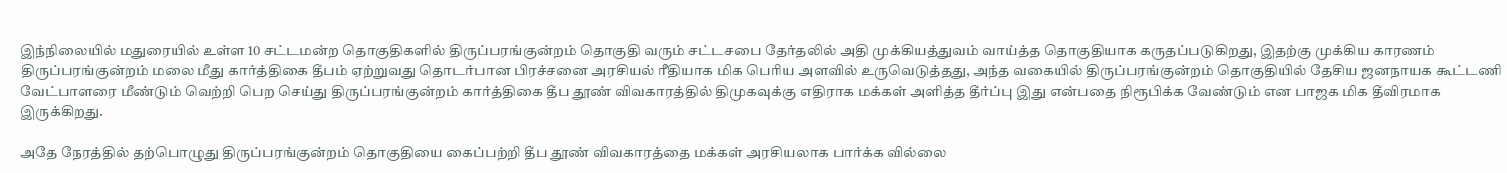இந்நிலையில் மதுரையில் உள்ள 10 சட்டமன்ற தொகுதிகளில் திருப்பரங்குன்றம் தொகுதி வரும் சட்டசபை தேர்தலில் அதி முக்கியத்துவம் வாய்த்த தொகுதியாக கருதப்படுகிறது, இதற்கு முக்கிய காரணம் திருப்பரங்குன்றம் மலை மீது கார்த்திகை தீபம் ஏற்றுவது தொடர்பான பிரச்சனை அரசியல் ரீதியாக மிக பெரிய அளவில் உருவெடுத்தது, அந்த வகையில் திருப்பரங்குன்றம் தொகுதியில் தேசிய ஜனநாயக கூட்டணி வேட்பாளரை மீண்டும் வெற்றி பெற செய்து திருப்பரங்குன்றம் கார்த்திகை தீப தூண் விவகாரத்தில் திமுகவுக்கு எதிராக மக்கள் அளித்த தீர்ப்பு இது என்பதை நிரூபிக்க வேண்டும் என பாஜக மிக தீவிரமாக இருக்கிறது.

அதே நேரத்தில் தற்பொழுது திருப்பரங்குன்றம் தொகுதியை கைப்பற்றி தீப தூண் விவகாரத்தை மக்கள் அரசியலாக பார்க்க வில்லை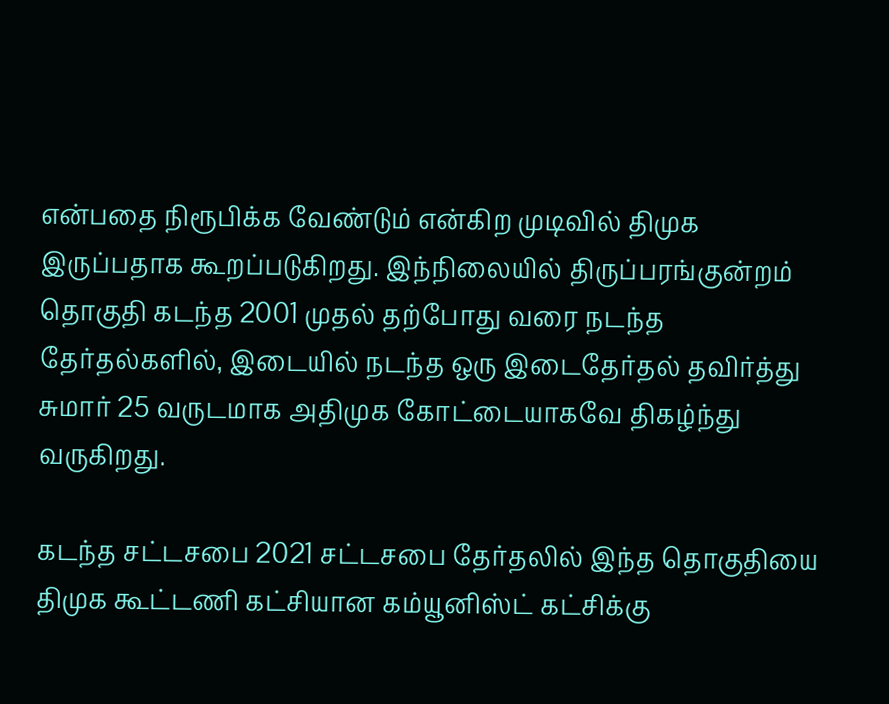என்பதை நிரூபிக்க வேண்டும் என்கிற முடிவில் திமுக இருப்பதாக கூறப்படுகிறது. இந்நிலையில் திருப்பரங்குன்றம் தொகுதி கடந்த 2001 முதல் தற்போது வரை நடந்த தேர்தல்களில், இடையில் நடந்த ஒரு இடைதேர்தல் தவிர்த்து சுமார் 25 வருடமாக அதிமுக கோட்டையாகவே திகழ்ந்து வருகிறது.

கடந்த சட்டசபை 2021 சட்டசபை தேர்தலில் இந்த தொகுதியை திமுக கூட்டணி கட்சியான கம்யூனிஸ்ட் கட்சிக்கு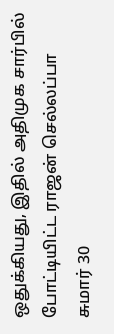ஒதுக்கியது, இதில் அதிமுக சார்பில் போட்டியிட்ட ராஜன் செல்லப்பா சுமார் 30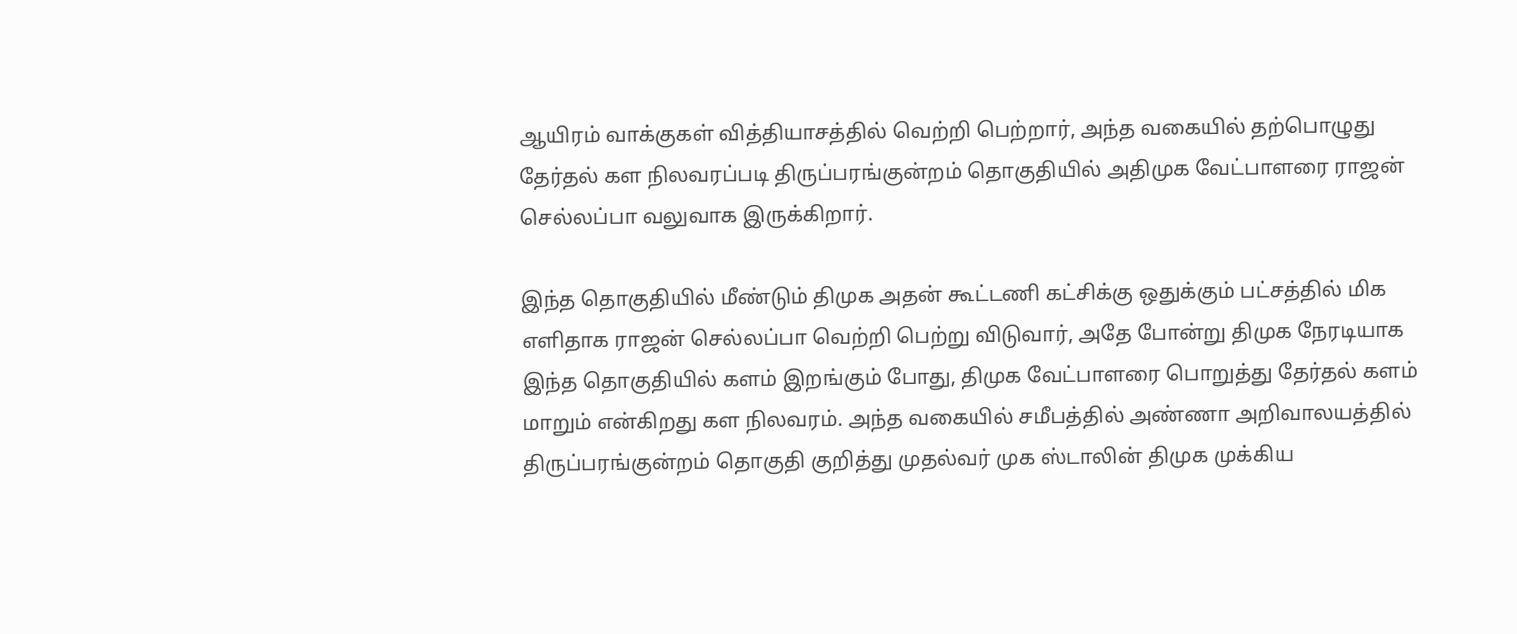ஆயிரம் வாக்குகள் வித்தியாசத்தில் வெற்றி பெற்றார், அந்த வகையில் தற்பொழுது தேர்தல் கள நிலவரப்படி திருப்பரங்குன்றம் தொகுதியில் அதிமுக வேட்பாளரை ராஜன் செல்லப்பா வலுவாக இருக்கிறார்.

இந்த தொகுதியில் மீண்டும் திமுக அதன் கூட்டணி கட்சிக்கு ஒதுக்கும் பட்சத்தில் மிக எளிதாக ராஜன் செல்லப்பா வெற்றி பெற்று விடுவார், அதே போன்று திமுக நேரடியாக இந்த தொகுதியில் களம் இறங்கும் போது, திமுக வேட்பாளரை பொறுத்து தேர்தல் களம் மாறும் என்கிறது கள நிலவரம். அந்த வகையில் சமீபத்தில் அண்ணா அறிவாலயத்தில் திருப்பரங்குன்றம் தொகுதி குறித்து முதல்வர் முக ஸ்டாலின் திமுக முக்கிய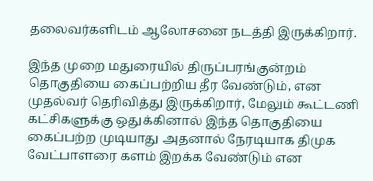தலைவர்களிடம் ஆலோசனை நடத்தி இருக்கிறார்.

இந்த முறை மதுரையில் திருப்பரங்குன்றம் தொகுதியை கைப்பற்றிய தீர வேண்டும், என முதல்வர் தெரிவித்து இருக்கிறார், மேலும் கூட்டணி கட்சிகளுக்கு ஒதுக்கினால் இந்த தொகுதியை கைப்பற்ற முடியாது அதனால் நேரடியாக திமுக வேட்பாளரை களம் இறக்க வேண்டும் என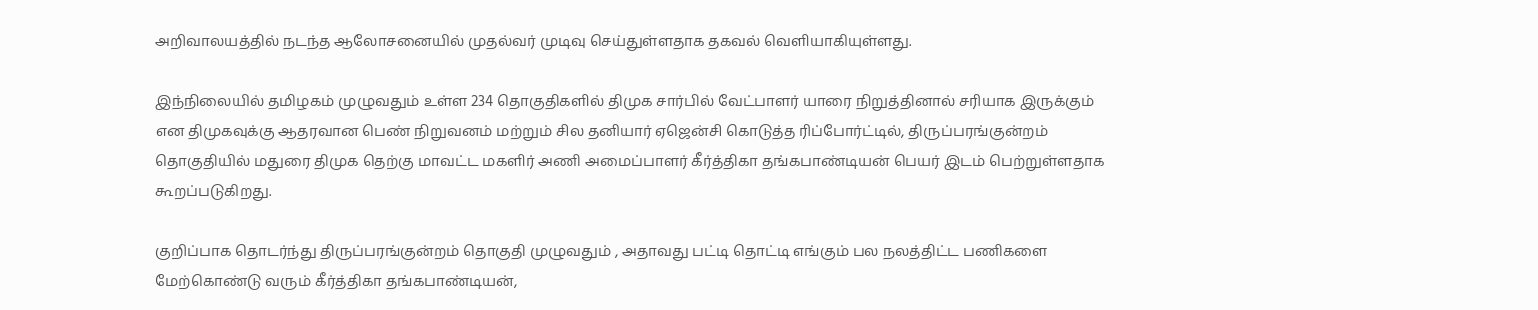அறிவாலயத்தில் நடந்த ஆலோசனையில் முதல்வர் முடிவு செய்துள்ளதாக தகவல் வெளியாகியுள்ளது.

இந்நிலையில் தமிழகம் முழுவதும் உள்ள 234 தொகுதிகளில் திமுக சார்பில் வேட்பாளர் யாரை நிறுத்தினால் சரியாக இருக்கும் என திமுகவுக்கு ஆதரவான பெண் நிறுவனம் மற்றும் சில தனியார் ஏஜென்சி கொடுத்த ரிப்போர்ட்டில், திருப்பரங்குன்றம் தொகுதியில் மதுரை திமுக தெற்கு மாவட்ட மகளிர் அணி அமைப்பாளர் கீர்த்திகா தங்கபாண்டியன் பெயர் இடம் பெற்றுள்ளதாக கூறப்படுகிறது.

குறிப்பாக தொடர்ந்து திருப்பரங்குன்றம் தொகுதி முழுவதும் , அதாவது பட்டி தொட்டி எங்கும் பல நலத்திட்ட பணிகளை மேற்கொண்டு வரும் கீர்த்திகா தங்கபாண்டியன்,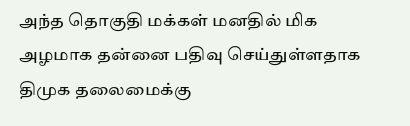அந்த தொகுதி மக்கள் மனதில் மிக அழமாக தன்னை பதிவு செய்துள்ளதாக திமுக தலைமைக்கு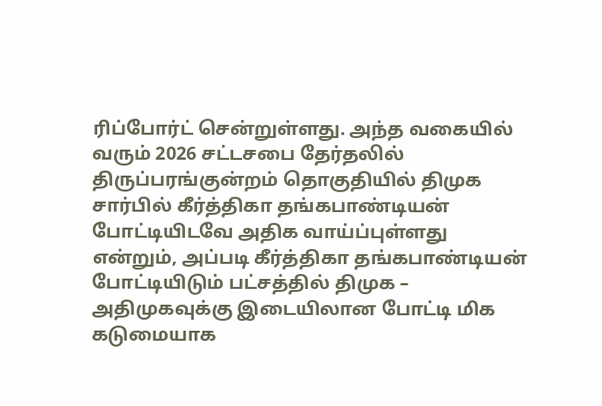ரிப்போர்ட் சென்றுள்ளது. அந்த வகையில் வரும் 2026 சட்டசபை தேர்தலில் திருப்பரங்குன்றம் தொகுதியில் திமுக சார்பில் கீர்த்திகா தங்கபாண்டியன் போட்டியிடவே அதிக வாய்ப்புள்ளது என்றும், அப்படி கீர்த்திகா தங்கபாண்டியன் போட்டியிடும் பட்சத்தில் திமுக – அதிமுகவுக்கு இடையிலான போட்டி மிக கடுமையாக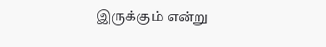இருக்கும் என்று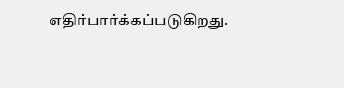எதிர்பார்க்கப்படுகிறது.